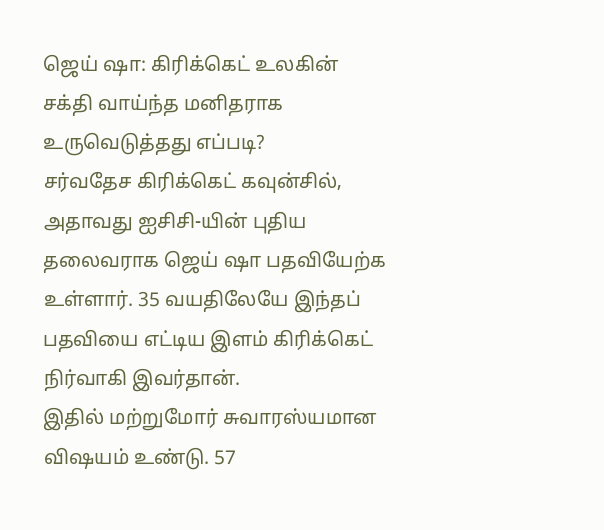ஜெய் ஷா: கிரிக்கெட் உலகின் சக்தி வாய்ந்த மனிதராக உருவெடுத்தது எப்படி?
சர்வதேச கிரிக்கெட் கவுன்சில், அதாவது ஐசிசி-யின் புதிய தலைவராக ஜெய் ஷா பதவியேற்க உள்ளார். 35 வயதிலேயே இந்தப் பதவியை எட்டிய இளம் கிரிக்கெட் நிர்வாகி இவர்தான்.
இதில் மற்றுமோர் சுவாரஸ்யமான விஷயம் உண்டு. 57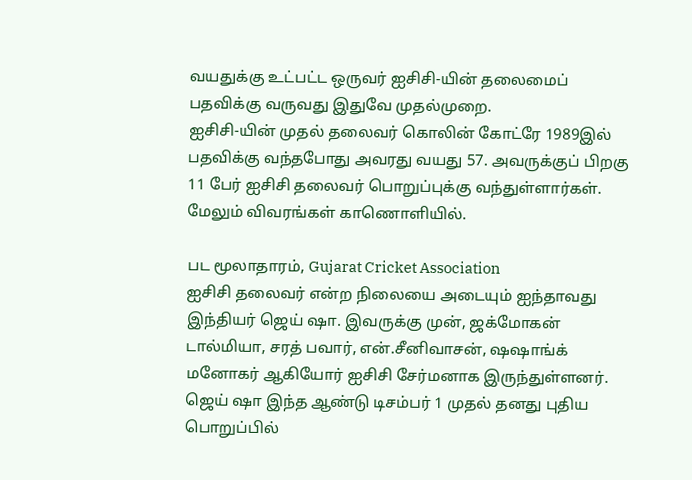வயதுக்கு உட்பட்ட ஒருவர் ஐசிசி-யின் தலைமைப் பதவிக்கு வருவது இதுவே முதல்முறை.
ஐசிசி-யின் முதல் தலைவர் கொலின் கோட்ரே 1989இல் பதவிக்கு வந்தபோது அவரது வயது 57. அவருக்குப் பிறகு 11 பேர் ஐசிசி தலைவர் பொறுப்புக்கு வந்துள்ளார்கள்.
மேலும் விவரங்கள் காணொளியில்.

பட மூலாதாரம், Gujarat Cricket Association
ஐசிசி தலைவர் என்ற நிலையை அடையும் ஐந்தாவது இந்தியர் ஜெய் ஷா. இவருக்கு முன், ஜக்மோகன் டால்மியா, சரத் பவார், என்.சீனிவாசன், ஷஷாங்க் மனோகர் ஆகியோர் ஐசிசி சேர்மனாக இருந்துள்ளனர்.
ஜெய் ஷா இந்த ஆண்டு டிசம்பர் 1 முதல் தனது புதிய பொறுப்பில்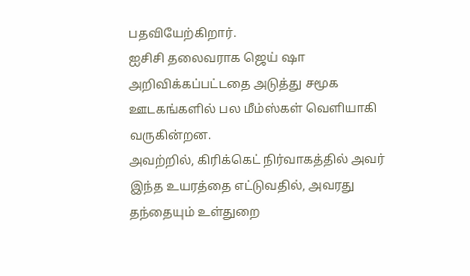பதவியேற்கிறார்.
ஐசிசி தலைவராக ஜெய் ஷா அறிவிக்கப்பட்டதை அடுத்து சமூக ஊடகங்களில் பல மீம்ஸ்கள் வெளியாகி வருகின்றன.
அவற்றில், கிரிக்கெட் நிர்வாகத்தில் அவர் இந்த உயரத்தை எட்டுவதில், அவரது தந்தையும் உள்துறை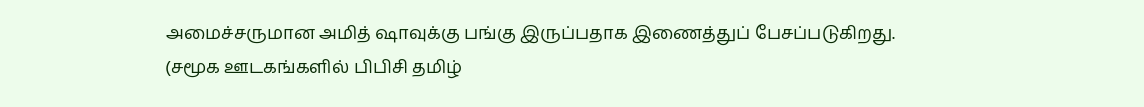அமைச்சருமான அமித் ஷாவுக்கு பங்கு இருப்பதாக இணைத்துப் பேசப்படுகிறது.
(சமூக ஊடகங்களில் பிபிசி தமிழ்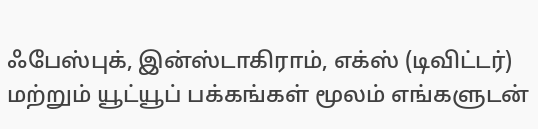ஃபேஸ்புக், இன்ஸ்டாகிராம், எக்ஸ் (டிவிட்டர்) மற்றும் யூட்யூப் பக்கங்கள் மூலம் எங்களுடன்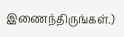இணைந்திருங்கள்.)